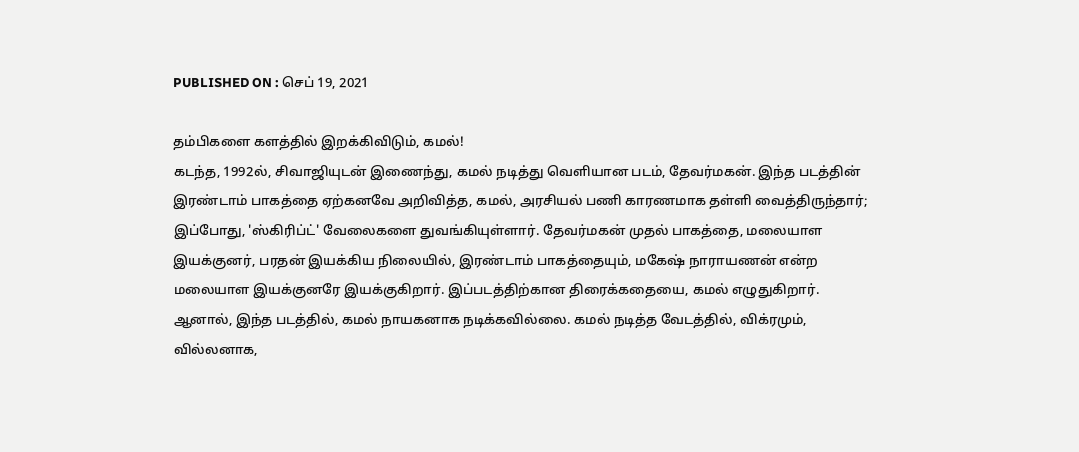PUBLISHED ON : செப் 19, 2021

தம்பிகளை களத்தில் இறக்கிவிடும், கமல்!
கடந்த, 1992ல், சிவாஜியுடன் இணைந்து, கமல் நடித்து வெளியான படம், தேவர்மகன். இந்த படத்தின் இரண்டாம் பாகத்தை ஏற்கனவே அறிவித்த, கமல், அரசியல் பணி காரணமாக தள்ளி வைத்திருந்தார்; இப்போது, 'ஸ்கிரிப்ட்' வேலைகளை துவங்கியுள்ளார். தேவர்மகன் முதல் பாகத்தை, மலையாள இயக்குனர், பரதன் இயக்கிய நிலையில், இரண்டாம் பாகத்தையும், மகேஷ் நாராயணன் என்ற மலையாள இயக்குனரே இயக்குகிறார். இப்படத்திற்கான திரைக்கதையை, கமல் எழுதுகிறார். ஆனால், இந்த படத்தில், கமல் நாயகனாக நடிக்கவில்லை. கமல் நடித்த வேடத்தில், விக்ரமும், வில்லனாக,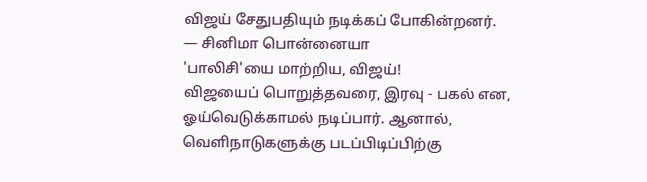விஜய் சேதுபதியும் நடிக்கப் போகின்றனர்.
— சினிமா பொன்னையா
'பாலிசி'யை மாற்றிய, விஜய்!
விஜயைப் பொறுத்தவரை, இரவு - பகல் என, ஓய்வெடுக்காமல் நடிப்பார். ஆனால், வெளிநாடுகளுக்கு படப்பிடிப்பிற்கு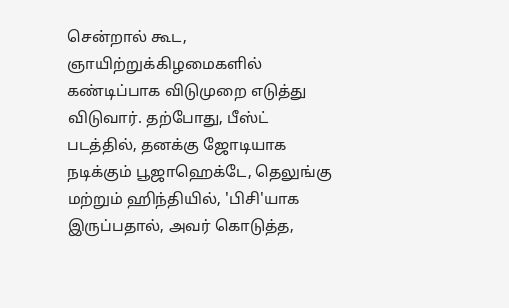சென்றால் கூட, ஞாயிற்றுக்கிழமைகளில் கண்டிப்பாக விடுமுறை எடுத்து விடுவார். தற்போது, பீஸ்ட் படத்தில், தனக்கு ஜோடியாக நடிக்கும் பூஜாஹெக்டே, தெலுங்கு மற்றும் ஹிந்தியில், 'பிசி'யாக இருப்பதால், அவர் கொடுத்த,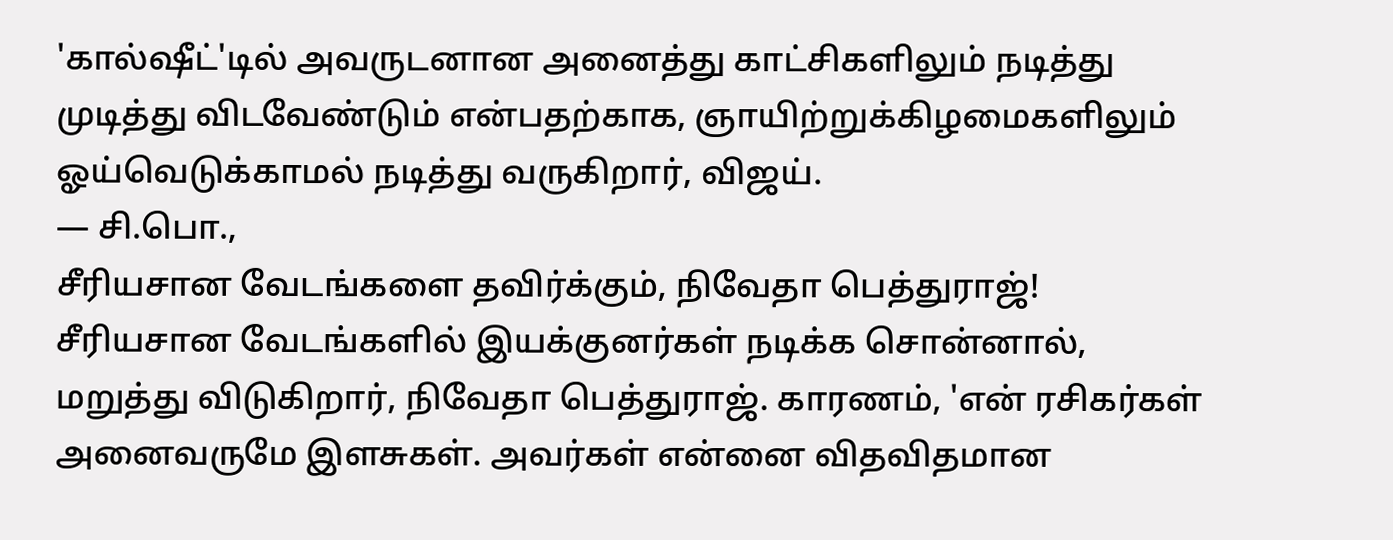'கால்ஷீட்'டில் அவருடனான அனைத்து காட்சிகளிலும் நடித்து முடித்து விடவேண்டும் என்பதற்காக, ஞாயிற்றுக்கிழமைகளிலும் ஓய்வெடுக்காமல் நடித்து வருகிறார், விஜய்.
— சி.பொ.,
சீரியசான வேடங்களை தவிர்க்கும், நிவேதா பெத்துராஜ்!
சீரியசான வேடங்களில் இயக்குனர்கள் நடிக்க சொன்னால், மறுத்து விடுகிறார், நிவேதா பெத்துராஜ். காரணம், 'என் ரசிகர்கள் அனைவருமே இளசுகள். அவர்கள் என்னை விதவிதமான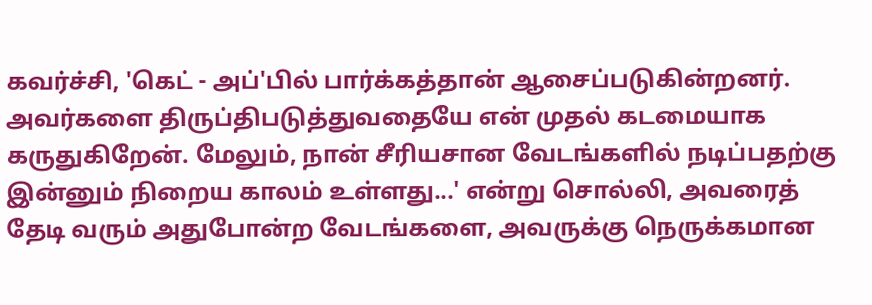கவர்ச்சி, 'கெட் - அப்'பில் பார்க்கத்தான் ஆசைப்படுகின்றனர். அவர்களை திருப்திபடுத்துவதையே என் முதல் கடமையாக கருதுகிறேன். மேலும், நான் சீரியசான வேடங்களில் நடிப்பதற்கு இன்னும் நிறைய காலம் உள்ளது...' என்று சொல்லி, அவரைத் தேடி வரும் அதுபோன்ற வேடங்களை, அவருக்கு நெருக்கமான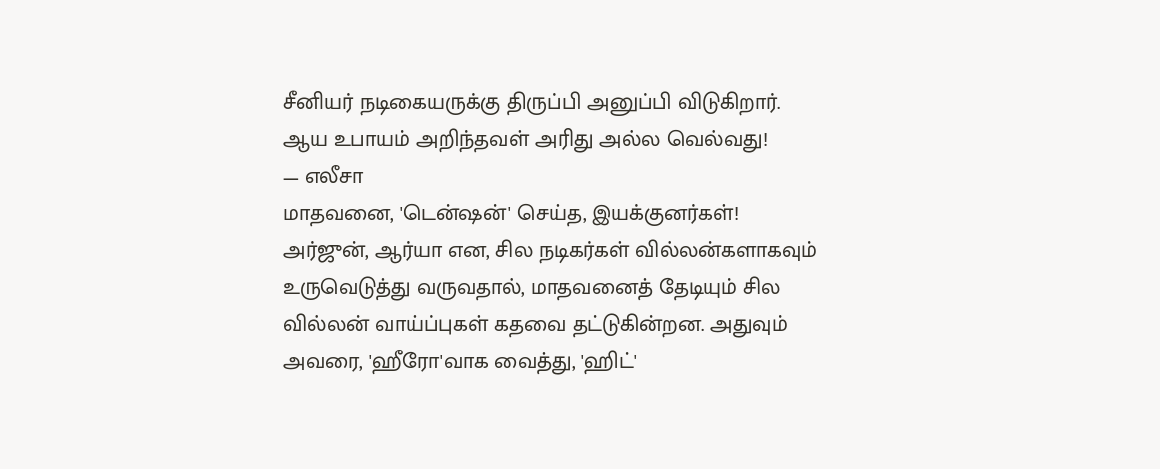சீனியர் நடிகையருக்கு திருப்பி அனுப்பி விடுகிறார். ஆய உபாயம் அறிந்தவள் அரிது அல்ல வெல்வது!
— எலீசா
மாதவனை, 'டென்ஷன்' செய்த, இயக்குனர்கள்!
அர்ஜுன், ஆர்யா என, சில நடிகர்கள் வில்லன்களாகவும் உருவெடுத்து வருவதால், மாதவனைத் தேடியும் சில வில்லன் வாய்ப்புகள் கதவை தட்டுகின்றன. அதுவும் அவரை, 'ஹீரோ'வாக வைத்து, 'ஹிட்'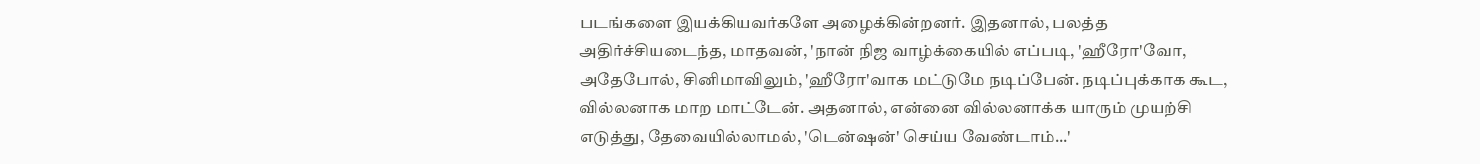படங்களை இயக்கியவர்களே அழைக்கின்றனர். இதனால், பலத்த அதிர்ச்சியடைந்த, மாதவன், 'நான் நிஜ வாழ்க்கையில் எப்படி, 'ஹீரோ'வோ, அதேபோல், சினிமாவிலும், 'ஹீரோ'வாக மட்டுமே நடிப்பேன். நடிப்புக்காக கூட, வில்லனாக மாற மாட்டேன். அதனால், என்னை வில்லனாக்க யாரும் முயற்சி எடுத்து, தேவையில்லாமல், 'டென்ஷன்' செய்ய வேண்டாம்...'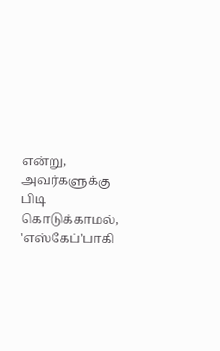என்று, அவர்களுக்கு பிடி கொடுக்காமல், 'எஸ்கேப்'பாகி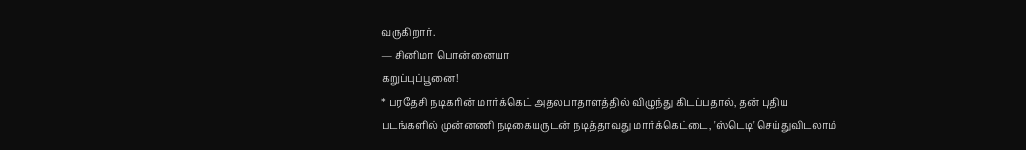வருகிறார்.
— சினிமா பொன்னையா
கறுப்புப்பூனை!
* பரதேசி நடிகரின் மார்க்கெட் அதலபாதாளத்தில் விழுந்து கிடப்பதால், தன் புதிய படங்களில் முன்னணி நடிகையருடன் நடித்தாவது மார்க்கெட்டை, 'ஸ்டெடி' செய்துவிடலாம்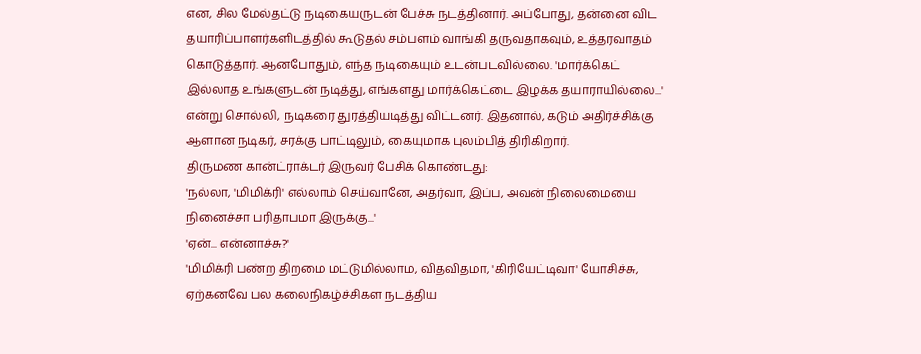என, சில மேல்தட்டு நடிகையருடன் பேச்சு நடத்தினார். அப்போது, தன்னை விட தயாரிப்பாளர்களிடத்தில் கூடுதல் சம்பளம் வாங்கி தருவதாகவும், உத்தரவாதம் கொடுத்தார். ஆனபோதும், எந்த நடிகையும் உடன்படவில்லை. 'மார்க்கெட் இல்லாத உங்களுடன் நடித்து, எங்களது மார்க்கெட்டை இழக்க தயாராயில்லை...' என்று சொல்லி, நடிகரை துரத்தியடித்து விட்டனர். இதனால், கடும் அதிர்ச்சிக்கு ஆளான நடிகர், சரக்கு பாட்டிலும், கையுமாக புலம்பித் திரிகிறார்.
திருமண கான்ட்ராக்டர் இருவர் பேசிக் கொண்டது:
'நல்லா, 'மிமிக்ரி' எல்லாம் செய்வானே, அதர்வா, இப்ப, அவன் நிலைமையை நினைச்சா பரிதாபமா இருக்கு...'
'ஏன்... என்னாச்சு?'
'மிமிக்ரி பண்ற திறமை மட்டுமில்லாம, விதவிதமா, 'கிரியேட்டிவா' யோசிச்சு, ஏற்கனவே பல கலைநிகழ்ச்சிகள நடத்திய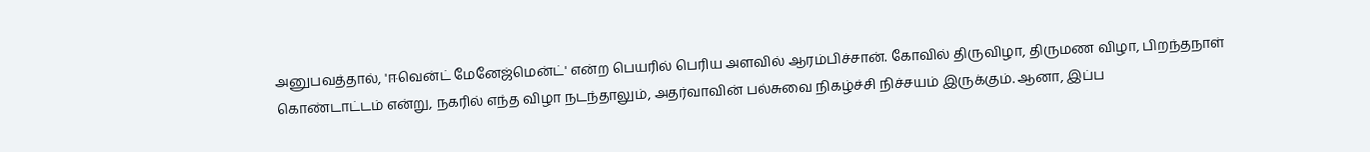அனுபவத்தால், 'ஈவென்ட் மேனேஜ்மென்ட்' என்ற பெயரில் பெரிய அளவில் ஆரம்பிச்சான். கோவில் திருவிழா, திருமண விழா, பிறந்தநாள் கொண்டாட்டம் என்று, நகரில் எந்த விழா நடந்தாலும், அதர்வாவின் பல்சுவை நிகழ்ச்சி நிச்சயம் இருக்கும். ஆனா, இப்ப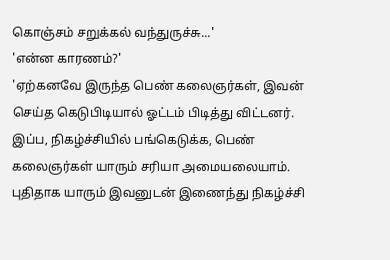கொஞ்சம் சறுக்கல் வந்துருச்சு...'
'என்ன காரணம்?'
'ஏற்கனவே இருந்த பெண் கலைஞர்கள், இவன் செய்த கெடுபிடியால் ஓட்டம் பிடித்து விட்டனர். இப்ப, நிகழ்ச்சியில் பங்கெடுக்க, பெண் கலைஞர்கள் யாரும் சரியா அமையலையாம். புதிதாக யாரும் இவனுடன் இணைந்து நிகழ்ச்சி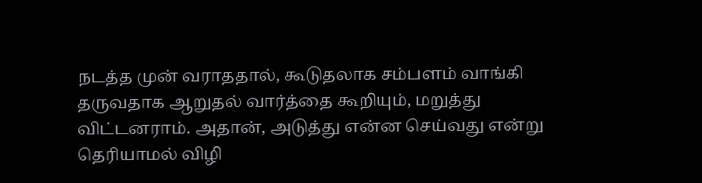நடத்த முன் வராததால், கூடுதலாக சம்பளம் வாங்கி தருவதாக ஆறுதல் வார்த்தை கூறியும், மறுத்து விட்டனராம். அதான், அடுத்து என்ன செய்வது என்று தெரியாமல் விழி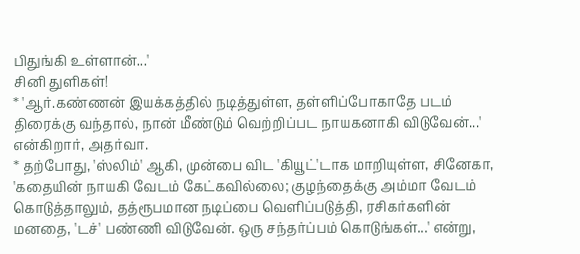பிதுங்கி உள்ளான்...'
சினி துளிகள்!
* 'ஆர்.கண்ணன் இயக்கத்தில் நடித்துள்ள, தள்ளிப்போகாதே படம் திரைக்கு வந்தால், நான் மீண்டும் வெற்றிப்பட நாயகனாகி விடுவேன்...' என்கிறார், அதர்வா.
* தற்போது, 'ஸ்லிம்' ஆகி, முன்பை விட 'கியூட்'டாக மாறியுள்ள, சினேகா, 'கதையின் நாயகி வேடம் கேட்கவில்லை; குழந்தைக்கு அம்மா வேடம் கொடுத்தாலும், தத்ரூபமான நடிப்பை வெளிப்படுத்தி, ரசிகர்களின் மனதை, 'டச்' பண்ணி விடுவேன். ஒரு சந்தர்ப்பம் கொடுங்கள்...' என்று,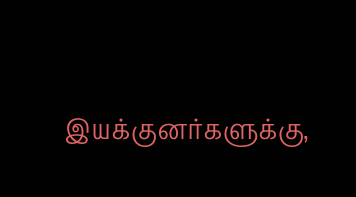இயக்குனர்களுக்கு,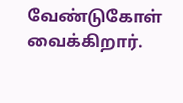வேண்டுகோள் வைக்கிறார்.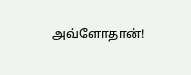அவ்ளோதான்!